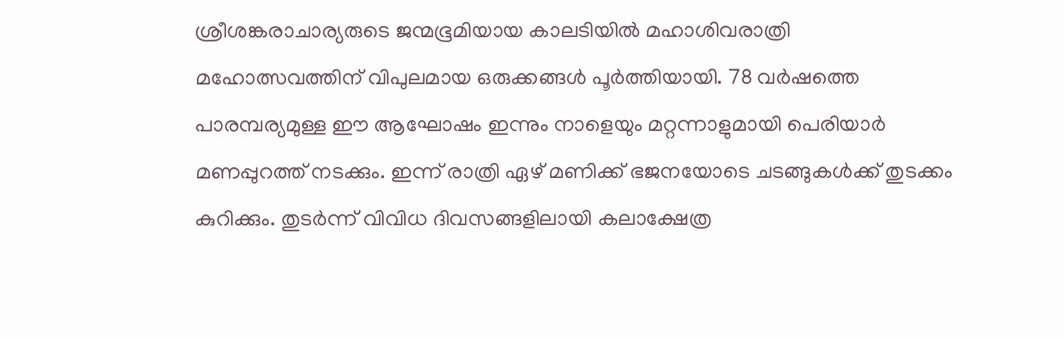ശ്രീശങ്കരാചാര്യരുടെ ജന്മഭൂമിയായ കാലടിയിൽ മഹാശിവരാത്രി മഹോത്സവത്തിന് വിപുലമായ ഒരുക്കങ്ങൾ പൂർത്തിയായി. 78 വർഷത്തെ പാരമ്പര്യമുള്ള ഈ ആഘോഷം ഇന്നും നാളെയും മറ്റന്നാളുമായി പെരിയാർ മണപ്പുറത്ത് നടക്കും. ഇന്ന് രാത്രി ഏഴ് മണിക്ക് ഭജനയോടെ ചടങ്ങുകൾക്ക് തുടക്കം കുറിക്കും. തുടർന്ന് വിവിധ ദിവസങ്ങളിലായി കലാക്ഷേത്ര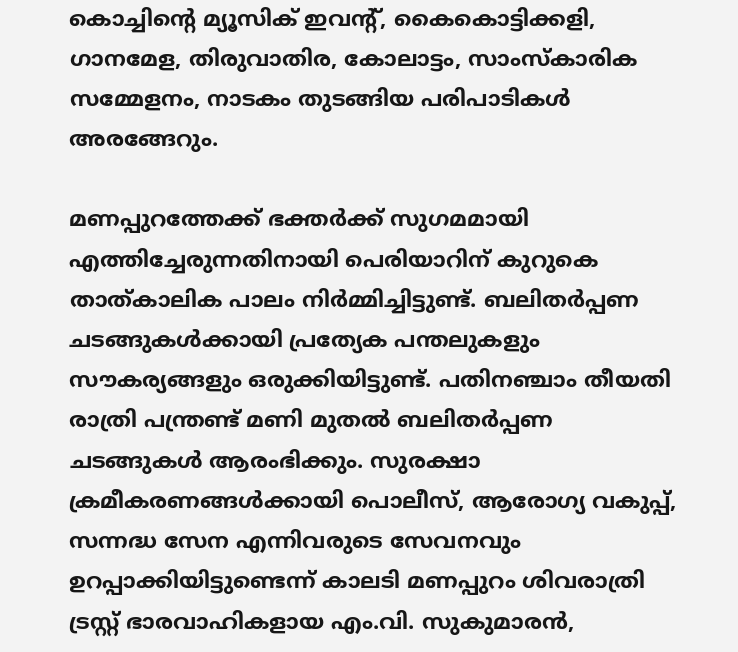കൊച്ചിന്റെ മ്യൂസിക് ഇവന്റ്, കൈകൊട്ടിക്കളി, ഗാനമേള, തിരുവാതിര, കോലാട്ടം, സാംസ്കാരിക സമ്മേളനം, നാടകം തുടങ്ങിയ പരിപാടികൾ അരങ്ങേറും.

മണപ്പുറത്തേക്ക് ഭക്തർക്ക് സുഗമമായി എത്തിച്ചേരുന്നതിനായി പെരിയാറിന് കുറുകെ താത്കാലിക പാലം നിർമ്മിച്ചിട്ടുണ്ട്. ബലിതർപ്പണ ചടങ്ങുകൾക്കായി പ്രത്യേക പന്തലുകളും സൗകര്യങ്ങളും ഒരുക്കിയിട്ടുണ്ട്. പതിനഞ്ചാം തീയതി രാത്രി പന്ത്രണ്ട് മണി മുതൽ ബലിതർപ്പണ ചടങ്ങുകൾ ആരംഭിക്കും. സുരക്ഷാ ക്രമീകരണങ്ങൾക്കായി പൊലീസ്, ആരോഗ്യ വകുപ്പ്, സന്നദ്ധ സേന എന്നിവരുടെ സേവനവും ഉറപ്പാക്കിയിട്ടുണ്ടെന്ന് കാലടി മണപ്പുറം ശിവരാത്രി ട്രസ്റ്റ് ഭാരവാഹികളായ എം.വി. സുകുമാരൻ,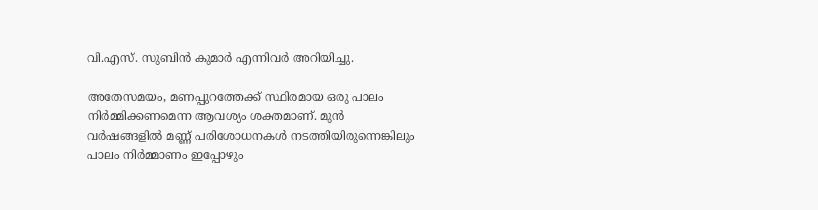വി.എസ്. സുബിൻ കുമാർ എന്നിവർ അറിയിച്ചു.

അതേസമയം, മണപ്പുറത്തേക്ക് സ്ഥിരമായ ഒരു പാലം നിർമ്മിക്കണമെന്ന ആവശ്യം ശക്തമാണ്. മുൻ വർഷങ്ങളിൽ മണ്ണ് പരിശോധനകൾ നടത്തിയിരുന്നെങ്കിലും പാലം നിർമ്മാണം ഇപ്പോഴും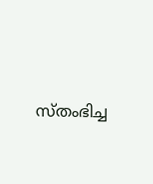സ്തംഭിച്ച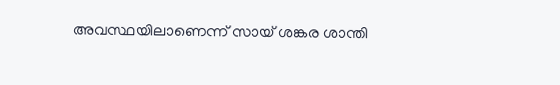അവസ്ഥയിലാണെന്ന് സായ് ശങ്കര ശാന്തി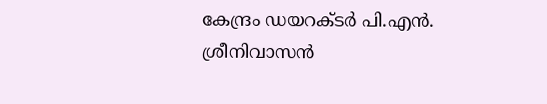കേന്ദ്രം ഡയറക്ടർ പി.എൻ. ശ്രീനിവാസൻ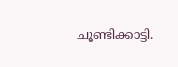ചൂണ്ടിക്കാട്ടി.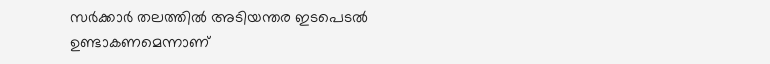സർക്കാർ തലത്തിൽ അടിയന്തര ഇടപെടൽ ഉണ്ടാകണമെന്നാണ്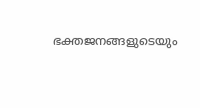ഭക്തജനങ്ങളുടെയും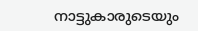നാട്ടുകാരുടെയും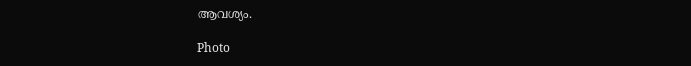ആവശ്യം.

Photo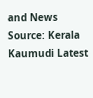and News Source: Kerala Kaumudi Latest